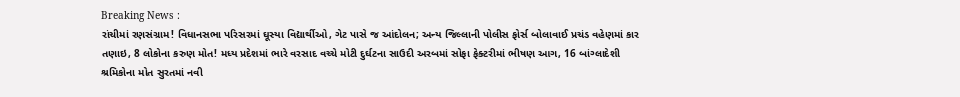Breaking News :
રાંચીમાં રણસંગ્રામ! વિધાનસભા પરિસરમાં ઘૂસ્યા વિદ્યાર્થીઓ, ગેટ પાસે જ આંદોલન; અન્ય જિલ્લાની પોલીસ ફોર્સ બોલાવાઈ પ્રચંડ વહેણમાં કાર તણાઇ, 8 લોકોના કરુણ મોત! મધ્ય પ્રદેશમાં ભારે વરસાદ વચ્ચે મોટી દુર્ઘટના સાઉદી અરબમાં સોફા ફેક્ટરીમાં ભીષણ આગ, 16 બાંગ્લાદેશી શ્રમિકોના મોત સુરતમાં નવી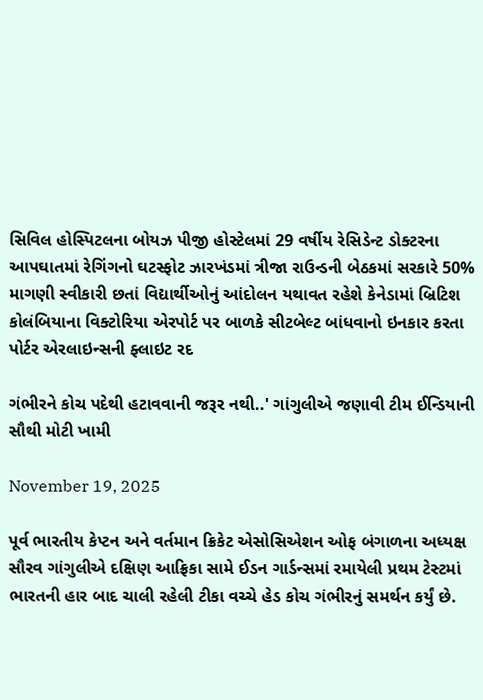સિવિલ હોસ્પિટલના બોયઝ પીજી હોસ્ટેલમાં 29 વર્ષીય રેસિડેન્ટ ડોક્ટરના આપઘાતમાં રેગિંગનો ઘટસ્ફોટ ઝારખંડમાં ત્રીજા રાઉન્ડની બેઠકમાં સરકારે 50% માગણી સ્વીકારી છતાં વિદ્યાર્થીઓનું આંદોલન યથાવત રહેશે કેનેડામાં બ્રિટિશ કોલંબિયાના વિક્ટોરિયા એરપોર્ટ પર બાળકે સીટબેલ્ટ બાંધવાનો ઇનકાર કરતા પોર્ટર એરલાઇન્સની ફ્લાઇટ રદ

ગંભીરને કોચ પદેથી હટાવવાની જરૂર નથી..' ગાંગુલીએ જણાવી ટીમ ઈન્ડિયાની સૌથી મોટી ખામી

November 19, 2025

પૂર્વ ભારતીય કેપ્ટન અને વર્તમાન ક્રિકેટ એસોસિએશન ઓફ બંગાળના અધ્યક્ષ સૌરવ ગાંગુલીએ દક્ષિણ આફ્રિકા સામે ઈડન ગાર્ડન્સમાં રમાયેલી પ્રથમ ટેસ્ટમાં ભારતની હાર બાદ ચાલી રહેલી ટીકા વચ્ચે હેડ કોચ ગંભીરનું સમર્થન કર્યું છે.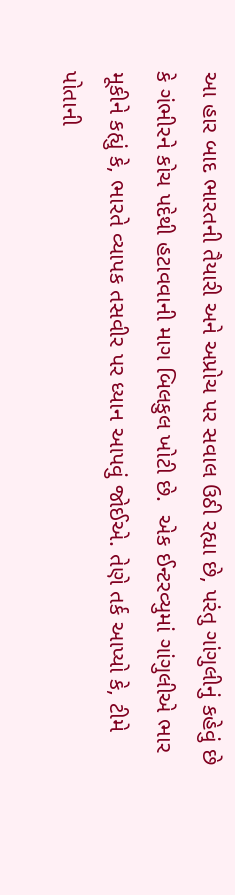આ હાર બાદ ભારતની તૈયારી અને અપ્રોચ પર સવાલ ઉઠી રહ્યા છે, પરંતુ ગાંગુલીનું કહેવું છે કે ગંભીરને કોચ પદેથી હટાવવાની માગ બિલકુલ ખોટી છે.  એક ઈન્ટરવ્યુમાં ગાંગુલીએ ભાર મૂકીને કહ્યું કે, ભારતે વ્યાપક તસવીર પર ધ્યાન આપવું જોઈએ. તેણે તર્ક આપ્યો કે, ટીમે પોતાની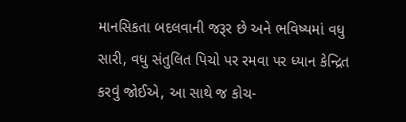માનસિકતા બદલવાની જરૂર છે અને ભવિષ્યમાં વધુ સારી, વધુ સંતુલિત પિચો પર રમવા પર ધ્યાન કેન્દ્રિત કરવું જોઈએ, આ સાથે જ કોચ-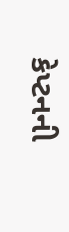કેપ્ટનની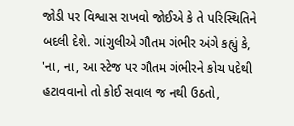જોડી પર વિશ્વાસ રાખવો જોઈએ કે તે પરિસ્થિતિને બદલી દેશે. ગાંગુલીએ ગૌતમ ગંભીર અંગે કહ્યું કે, 'ના, ના, આ સ્ટેજ પર ગૌતમ ગંભીરને કોચ પદેથી હટાવવાનો તો કોઈ સવાલ જ નથી ઉઠતો,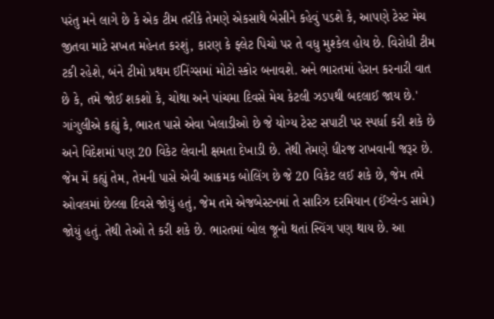પરંતુ મને લાગે છે કે એક ટીમ તરીકે તેમણે એકસાથે બેસીને કહેવું પડશે કે, આપણે ટેસ્ટ મેચ જીતવા માટે સખત મહેનત કરશું, કારણ કે ફ્લેટ પિચો પર તે વધુ મુશ્કેલ હોય છે. વિરોધી ટીમ ટકી રહેશે, બંને ટીમો પ્રથમ ઈનિંગ્સમાં મોટો સ્કોર બનાવશે. અને ભારતમાં હેરાન કરનારી વાત છે કે, તમે જોઈ શકશો કે, ચોથા અને પાંચમા દિવસે મેચ કેટલી ઝડપથી બદલાઈ જાય છે.' ગાંગુલીએ કહ્યું કે, ભારત પાસે એવા ખેલાડીઓ છે જે યોગ્ય ટેસ્ટ સપાટી પર સ્પર્ધા કરી શકે છે અને વિદેશમાં પણ 20 વિકેટ લેવાની ક્ષમતા દેખાડી છે. તેથી તેમણે ધીરજ રાખવાની જરૂર છે. જેમ મેં કહ્યું તેમ, તેમની પાસે એવી આક્રમક બોલિંગ છે જે 20 વિકેટ લઈ શકે છે, જેમ તમે ઓવલમાં છેલ્લા દિવસે જોયું હતું, જેમ તમે એજબેસ્ટનમાં તે સારિઝ દરમિયાન (ઈંગ્લેન્ડ સામે) જોયું હતું. તેથી તેઓ તે કરી શકે છે. ભારતમાં બોલ જૂનો થતાં સ્વિંગ પણ થાય છે. આ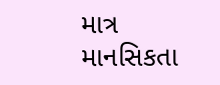માત્ર માનસિકતા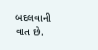બદલવાની વાત છે.